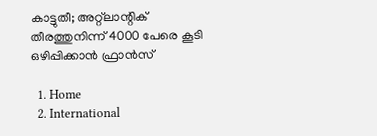കാട്ടുതീ; അറ്റ്ലാന്റിക് തീരത്തുനിന്ന് 4000 പേരെ കൂടി ഒഴിപ്പിക്കാൻ ഫ്രാൻസ്

  1. Home
  2. International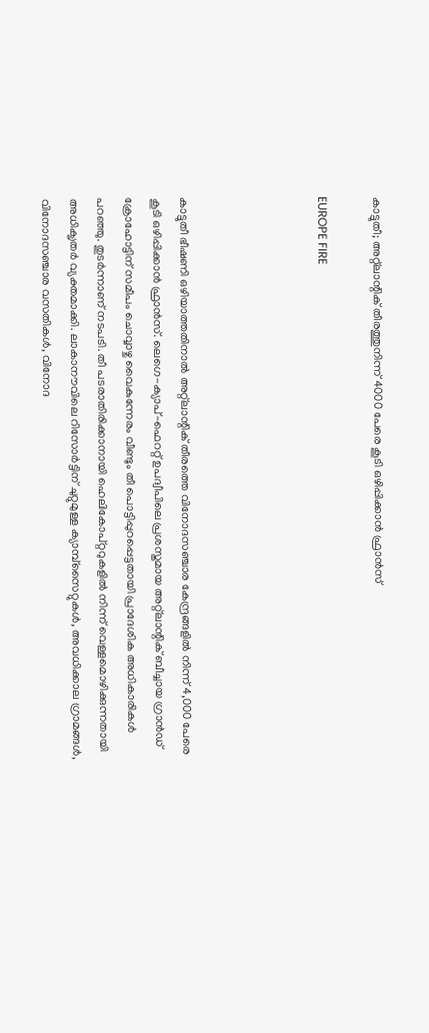കാട്ടുതീ; അറ്റ്ലാന്റിക് തീരത്തുനിന്ന് 4000 പേരെ കൂടി ഒഴിപ്പിക്കാൻ ഫ്രാൻസ്

EUROPE FIRE




കാട്ടുതീ ഭീഷണി ഒഴിയാത്തതിനാൽ അറ്റ്ലാന്റിക് തീരത്തെ വിനോദസഞ്ചാര കേന്ദ്രങ്ങളിൽ നിന്ന് 4,000 പേരെ കൂടി ഒഴിപ്പിക്കാൻ ഫ്രാൻസ്. ലെഗെ-ക്യാപ്-ഫെററ്റ് ഉപദ്വീപിലെ പ്രശസ്തമായ അറ്റ്ലാന്റിക് ബീച്ചായ ഗ്രാൻഡ് ക്രോഹോട്ടിന് സമീപം ചൊവ്വാഴ്ച വൈകുന്നേരം വീണ്ടും തീ പൊട്ടിപ്പുറപ്പെട്ടതായി പ്രാദേശിക അധികാരികൾ പറഞ്ഞു. തുടർന്നാണ് നടപടി. തീ പടരാതിരിക്കാനായി ഹെലികോപ്റ്ററുകളിൽ നിന്ന് വെള്ളമൊഴിക്കുന്നതായി അധിക‍ൃതർ വ്യക്തമാക്കി. ലാകാനൗവിലെ റിസോർട്ടിന് ചുറ്റുമുള്ള ക്യാമ്പ്‌സൈറ്റുകൾ, അവധിക്കാല ഗ്രാമങ്ങൾ, വിനോദസഞ്ചാര വസതികൾ, വിനോദ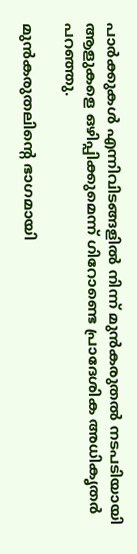പാർക്കുകൾ എന്നിവിടങ്ങളിൽ നിന്ന് മുൻകരുതൽ നടപടിയായി ആളുകളെ ഒഴിപ്പിക്കുമെന്ന് ഗിറോണ്ടെ പ്രാദേശിക അധികൃതർ പറഞ്ഞു.

മുൻകരുതലിന്റെ ഭാഗമായി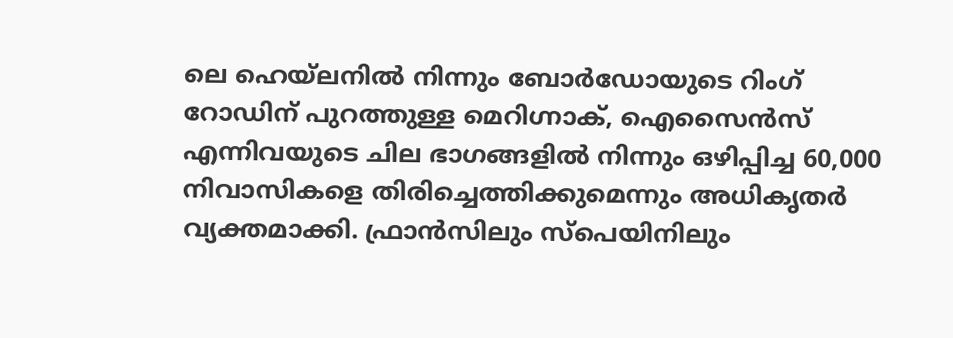ലെ ഹെയ്‌ലനിൽ നിന്നും ബോർഡോയുടെ റിംഗ് റോഡിന് പുറത്തുള്ള മെറിഗ്നാക്, ഐസൈൻസ് എന്നിവയുടെ ചില ഭാഗങ്ങളിൽ നിന്നും ഒഴിപ്പിച്ച 60,000 നിവാസികളെ തിരിച്ചെത്തിക്കുമെന്നും അധികൃതർ വ്യക്തമാക്കി. ഫ്രാൻസിലും സ്‌പെയിനിലും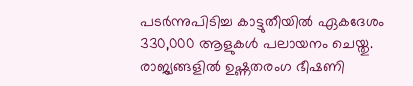പടർന്നുപിടിച്ച കാട്ടുതീയിൽ ഏകദേശം 330,000 ആളുകൾ പലായനം ചെയ്തു. രാജ്യങ്ങളിൽ ഉഷ്ണതരംഗ ഭീഷണി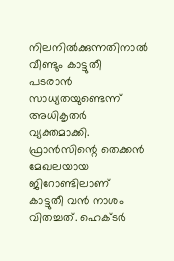നിലനിൽക്കുന്നതിനാൽ വീണ്ടും കാട്ടുതീ പടരാൻ സാധ്യതയുണ്ടെന്ന് അധികൃതർ വ്യക്തമാക്കി. ഫ്രാൻസിന്റെ തെക്കൻ മേഖലയായ ജിറോണ്ടിലാണ് കാട്ടുതീ വൻ നാശം വിതച്ചത്. ഹെക്ടർ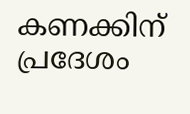കണക്കിന് പ്രദേശം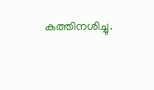കത്തിനശിച്ചു.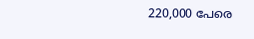220,000 പേരെ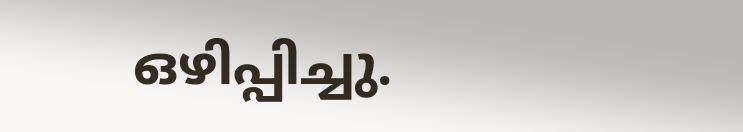ഒഴിപ്പിച്ചു.